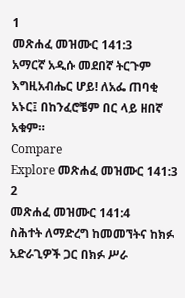1
መጽሐፈ መዝሙር 141:3
አማርኛ አዲሱ መደበኛ ትርጉም
እግዚአብሔር ሆይ! ለአፌ ጠባቂ አኑር፤ በከንፈሮቼም በር ላይ ዘበኛ አቁም።
Compare
Explore መጽሐፈ መዝሙር 141:3
2
መጽሐፈ መዝሙር 141:4
ስሕተት ለማድረግ ከመመኘትና ከክፉ አድራጊዎች ጋር በክፉ ሥራ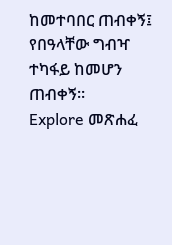ከመተባበር ጠብቀኝ፤ የበዓላቸው ግብዣ ተካፋይ ከመሆን ጠብቀኝ።
Explore መጽሐፈ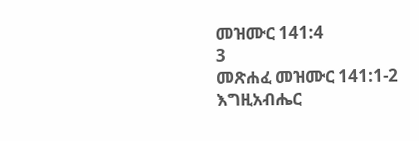መዝሙር 141:4
3
መጽሐፈ መዝሙር 141:1-2
እግዚአብሔር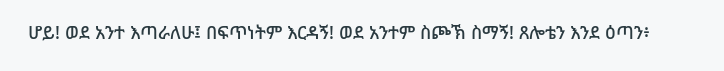ሆይ! ወደ አንተ እጣራለሁ፤ በፍጥነትም እርዳኝ! ወደ አንተም ስጮኽ ስማኝ! ጸሎቴን እንደ ዕጣን፥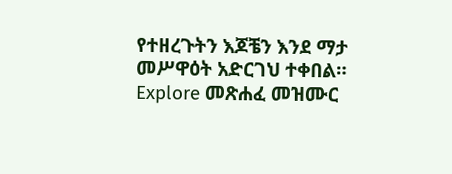የተዘረጉትን እጆቼን እንደ ማታ መሥዋዕት አድርገህ ተቀበል።
Explore መጽሐፈ መዝሙር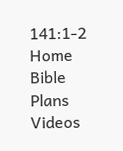141:1-2
Home
Bible
Plans
Videos